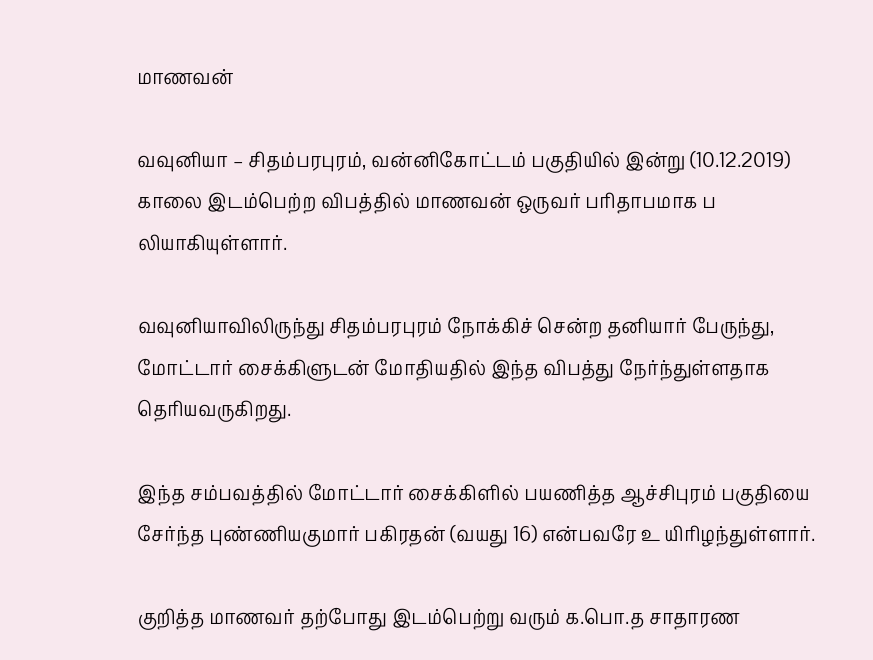மாணவன்

வவுனியா – சிதம்பரபுரம், வன்னிகோட்டம் பகுதியில் இன்று (10.12.2019) காலை இடம்பெற்ற விபத்தில் மாணவன் ஒருவர் பரிதாபமாக ப லியாகியுள்ளார்.

வவுனியாவிலிருந்து சிதம்பரபுரம் நோக்கிச் சென்ற தனியார் பேருந்து, மோட்டார் சைக்கிளுடன் மோதியதில் இந்த விபத்து நேர்ந்துள்ளதாக தெரியவருகிறது.

இந்த சம்பவத்தில் மோட்டார் சைக்கிளில் பயணித்த ஆச்சிபுரம் பகுதியை சேர்ந்த புண்ணியகுமார் பகிரதன் (வயது 16) என்பவரே உ யிரிழந்துள்ளார்.

குறித்த மாணவர் தற்போது இடம்பெற்று வரும் க.பொ.த சாதாரண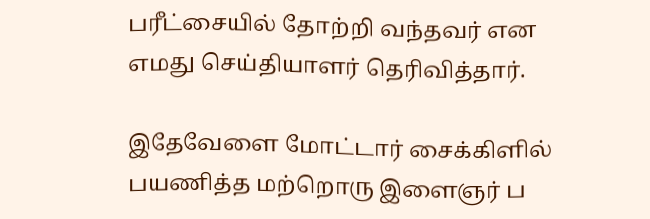பரீட்சையில் தோற்றி வந்தவர் என எமது செய்தியாளர் தெரிவித்தார்.

இதேவேளை மோட்டார் சைக்கிளில் பயணித்த மற்றொரு இளைஞர் ப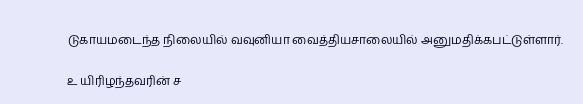டுகாயமடைந்த நிலையில் வவுனியா வைத்தியசாலையில் அனுமதிக்கபட்டுள்ளார்.

உ யிரிழந்தவரின் ச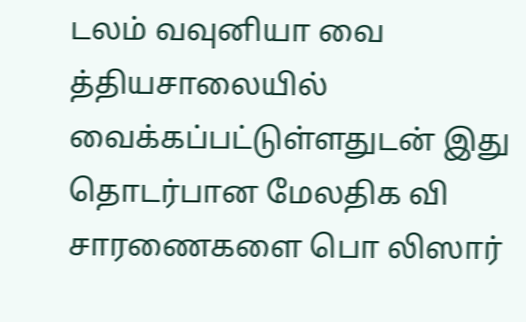டலம் வவுனியா வை த்தியசாலையில் வைக்கப்பட்டுள்ளதுடன் இது தொடர்பான மேலதிக வி சாரணைகளை பொ லிஸார்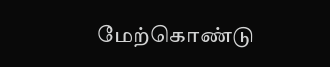மேற்கொண்டு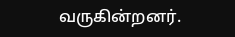வருகின்றனர்.